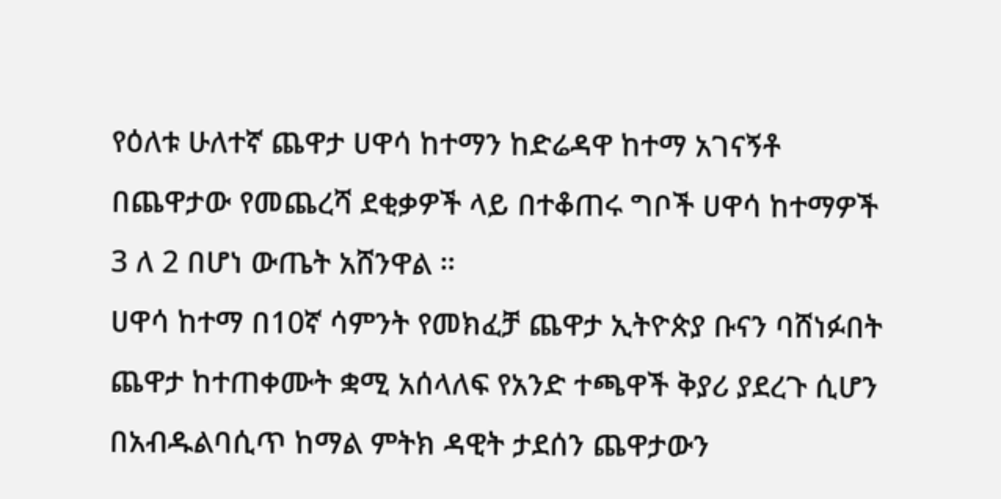የዕለቱ ሁለተኛ ጨዋታ ሀዋሳ ከተማን ከድሬዳዋ ከተማ አገናኝቶ በጨዋታው የመጨረሻ ደቂቃዎች ላይ በተቆጠሩ ግቦች ሀዋሳ ከተማዎች 3 ለ 2 በሆነ ውጤት አሸንዋል ።
ሀዋሳ ከተማ በ10ኛ ሳምንት የመክፈቻ ጨዋታ ኢትዮጵያ ቡናን ባሸነፉበት ጨዋታ ከተጠቀሙት ቋሚ አሰላለፍ የአንድ ተጫዋች ቅያሪ ያደረጉ ሲሆን በአብዱልባሲጥ ከማል ምትክ ዳዊት ታደሰን ጨዋታውን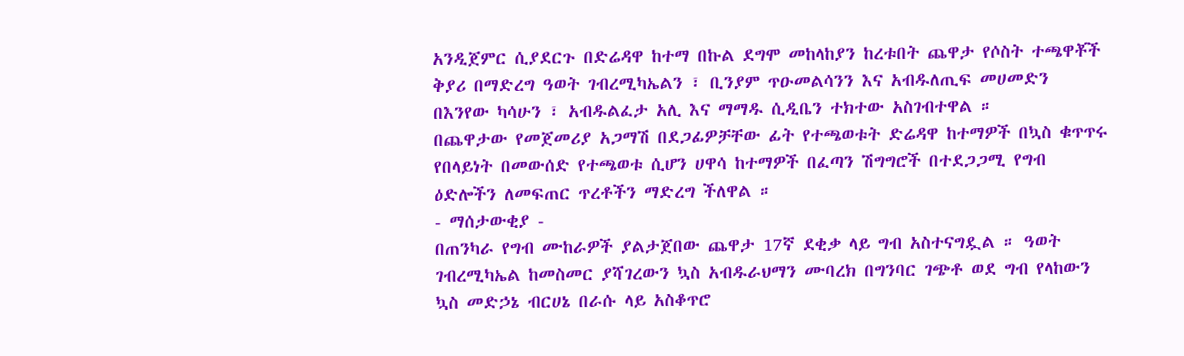አንዲጀምር ሲያደርጉ በድሬዳዋ ከተማ በኩል ደግሞ መከላከያን ከረቱበት ጨዋታ የሶስት ተጫዋቾች ቅያሪ በማድረግ ዓወት ገብረሚካኤልን ፣ ቢንያም ጥዑመልሳንን እና አብዱለጢፍ መሀመድን በእንየው ካሳሁን ፣ አብዱልፈታ አሊ እና ማማዱ ሲዲቤን ተክተው አስገብተዋል ።
በጨዋታው የመጀመሪያ አጋማሽ በደጋፊዎቻቸው ፊት የተጫወቱት ድሬዳዋ ከተማዎች በኳስ ቁጥጥሩ የበላይነት በመውሰድ የተጫወቱ ሲሆን ሀዋሳ ከተማዎች በፈጣን ሽግግሮች በተደጋጋሚ የግብ ዕድሎችን ለመፍጠር ጥረቶችን ማድረግ ችለዋል ።
- ማሰታውቂያ -
በጠንካራ የግብ ሙከራዎች ያልታጀበው ጨዋታ 17ኛ ደቂቃ ላይ ግብ አስተናግዷል ። ዓወት ገብረሚካኤል ከመስመር ያሻገረውን ኳስ አብዱራህማን ሙባረክ በግንባር ገጭቶ ወደ ግብ የላከውን ኳስ መድኃኔ ብርሀኔ በራሱ ላይ አስቆጥሮ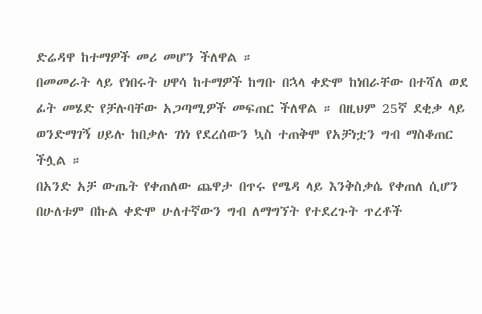ድሬዳዋ ከተማዎች መሪ መሆን ችለዋል ።
በመመራት ላይ የነበሩት ሀዋሳ ከተማዎች ከግቡ በኋላ ቀድሞ ከነበራቸው በተሻለ ወደ ፊት መሄድ የቻሉባቸው አጋጣሚዎች መፍጠር ችለዋል ። በዚህም 25ኛ ደቂቃ ላይ ወንድማገኝ ሀይሉ ከበቃሉ ገነነ የደረሰውን ኳስ ተጠቅሞ የአቻነቷን ግብ ማስቆጠር ችሏል ።
በአንድ አቻ ውጤት የቀጠለው ጨዋታ በጥሩ የሜዳ ላይ እንቅስቃሴ የቀጠለ ሲሆን በሁለቱም በኩል ቀድሞ ሁለተኛውን ግብ ለማግኘት የተደረጉት ጥረቶች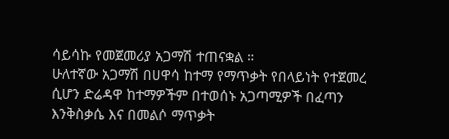ሳይሳኩ የመጀመሪያ አጋማሽ ተጠናቋል ።
ሁለተኛው አጋማሽ በሀዋሳ ከተማ የማጥቃት የበላይነት የተጀመረ ሲሆን ድሬዳዋ ከተማዎችም በተወሰኑ አጋጣሚዎች በፈጣን እንቅስቃሴ እና በመልሶ ማጥቃት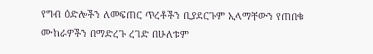የግብ ዕድሎችን ለመፍጠር ጥረቶችን ቢያደርጉም ኢላማቸውን የጠበቁ ሙከራዎችን በማድረጉ ረገድ በሁለቱም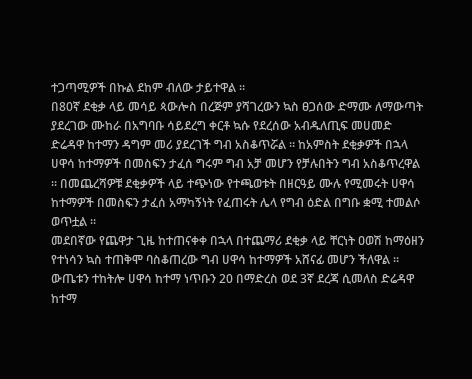ተጋጣሚዎች በኩል ደከም ብለው ታይተዋል ።
በ80ኛ ደቂቃ ላይ መሳይ ጳውሎስ በረጅም ያሻገረውን ኳስ ፀጋሰው ድማሙ ለማውጣት ያደረገው ሙከራ በአግባቡ ሳይደረግ ቀርቶ ኳሱ የደረሰው አብዱለጢፍ መሀመድ ድሬዳዋ ከተማን ዳግም መሪ ያደረገች ግብ አስቆጥሯል ። ከአምስት ደቂቃዎች በኋላ ሀዋሳ ከተማዎች በመስፍን ታፈሰ ግሩም ግብ አቻ መሆን የቻሉበትን ግብ አስቆጥረዋል ። በመጨረሻዎቹ ደቂቃዎች ላይ ተጭነው የተጫወቱት በዘርዓይ ሙሉ የሚመሩት ሀዋሳ ከተማዎች በመስፍን ታፈሰ አማካኝነት የፈጠሩት ሌላ የግብ ዕድል በግቡ ቋሚ ተመልሶ ወጥቷል ።
መደበኛው የጨዋታ ጊዜ ከተጠናቀቀ በኋላ በተጨማሪ ደቂቃ ላይ ቸርነት ዐወሽ ከማዕዘን የተነሳን ኳስ ተጠቅሞ ባስቆጠረው ግብ ሀዋሳ ከተማዎች አሸናፊ መሆን ችለዋል ።
ውጤቱን ተከትሎ ሀዋሳ ከተማ ነጥቡን 20 በማድረስ ወደ 3ኛ ደረጃ ሲመለስ ድሬዳዋ ከተማ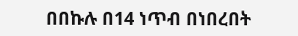በበኩሉ በ14 ነጥብ በነበረበት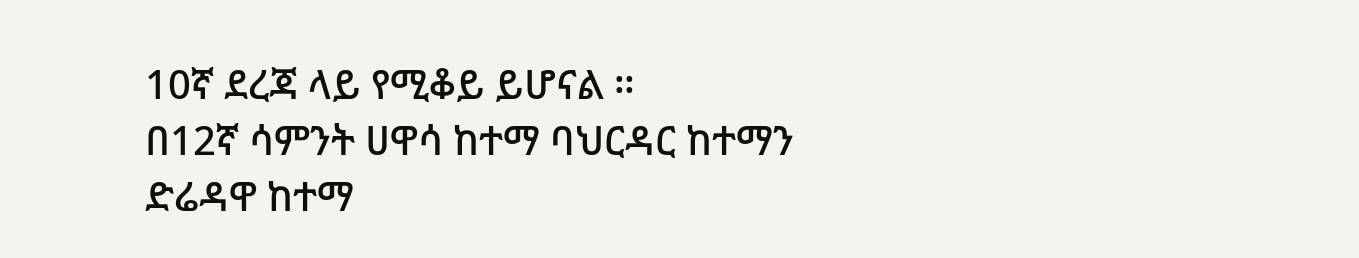10ኛ ደረጃ ላይ የሚቆይ ይሆናል ።
በ12ኛ ሳምንት ሀዋሳ ከተማ ባህርዳር ከተማን ድሬዳዋ ከተማ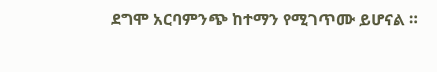ደግሞ አርባምንጭ ከተማን የሚገጥሙ ይሆናል ።